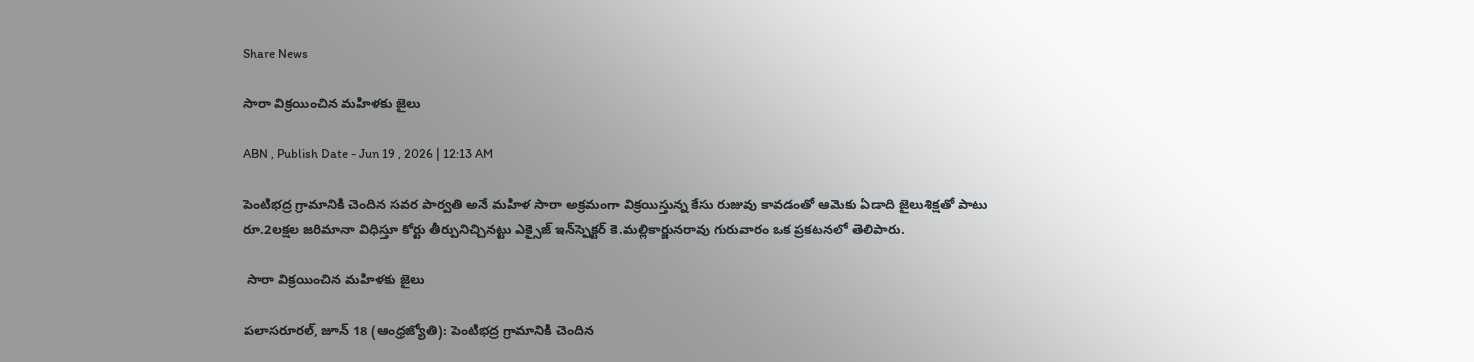Share News

సారా విక్రయించిన మహిళకు జైలు

ABN , Publish Date - Jun 19 , 2026 | 12:13 AM

పెంటిభద్ర గ్రామానికి చెందిన సవర పార్వతి అనే మహిళ సారా అక్రమంగా విక్రయిస్తున్న కేసు రుజువు కావడంతో ఆమెకు ఏడాది జైలుశిక్షతో పాటు రూ.2లక్షల జరిమానా విధిస్తూ కోర్టు తీర్పునిచ్చినట్టు ఎక్సైజ్‌ ఇన్‌స్పెక్టర్‌ కె.మల్లికార్జునరావు గురువారం ఒక ప్రకటనలో తెలిపారు.

 సారా విక్రయించిన మహిళకు జైలు

పలాసరూరల్‌, జూన్‌ 18 (ఆంధ్రజ్యోతి): పెంటిభద్ర గ్రామానికి చెందిన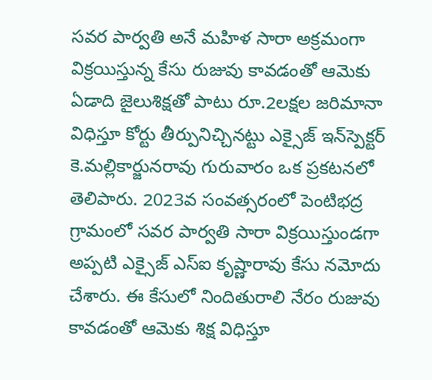సవర పార్వతి అనే మహిళ సారా అక్రమంగా విక్రయిస్తున్న కేసు రుజువు కావడంతో ఆమెకు ఏడాది జైలుశిక్షతో పాటు రూ.2లక్షల జరిమానా విధిస్తూ కోర్టు తీర్పునిచ్చినట్టు ఎక్సైజ్‌ ఇన్‌స్పెక్టర్‌ కె.మల్లికార్జునరావు గురువారం ఒక ప్రకటనలో తెలిపారు. 2023వ సంవత్సరంలో పెంటిభద్ర గ్రామంలో సవర పార్వతి సారా విక్రయిస్తుండగా అప్పటి ఎక్సైజ్‌ ఎస్‌ఐ కృష్ణారావు కేసు నమోదు చేశారు. ఈ కేసులో నిందితురాలి నేరం రుజువు కావడంతో ఆమెకు శిక్ష విధిస్తూ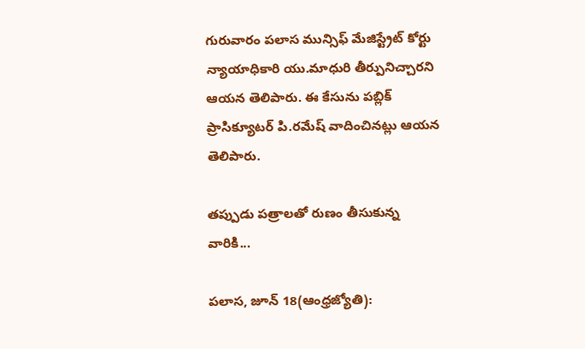గురువారం పలాస మున్సిఫ్‌ మేజిస్ట్రేట్‌ కోర్టు న్యాయాధికారి యు.మాధురి తీర్పునిచ్చారని ఆయన తెలిపారు. ఈ కేసును పబ్లిక్‌ ప్రాసిక్యూటర్‌ పి.రమేష్‌ వాదించినట్లు ఆయన తెలిపారు.

తప్పుడు పత్రాలతో రుణం తీసుకున్న వారికి...

పలాస, జూన్‌ 18(ఆంధ్రజ్యోతి):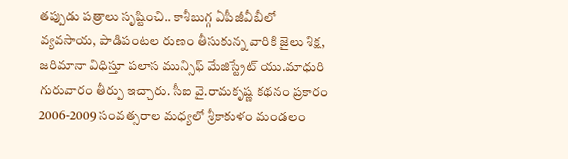తప్పుడు పత్రాలు సృష్టించి.. కాశీబుగ్గ ఏపీజీవీబీలో వ్యవసాయ, పాడిపంటల రుణం తీసుకున్న వారికి జైలు శిక్ష, జరిమానా విధిస్తూ పలాస మున్సిఫ్‌ మేజిస్ట్రేట్‌ యు.మాధురి గురువారం తీర్పు ఇచ్చారు. సీఐ వై.రామకృష్ణ కథనం ప్రకారం 2006-2009 సంవత్సరాల మధ్యలో శ్రీకాకుళం మండలం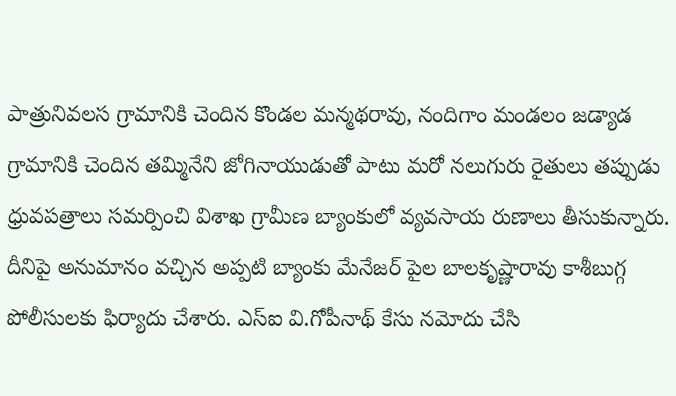పాత్రునివలస గ్రామానికి చెందిన కొండల మన్మథరావు, నందిగాం మండలం జడ్యాడ గ్రామానికి చెందిన తమ్మినేని జోగినాయుడుతో పాటు మరో నలుగురు రైతులు తప్పుడు ధ్రువపత్రాలు సమర్పించి విశాఖ గ్రామీణ బ్యాంకులో వ్యవసాయ రుణాలు తీసుకున్నారు. దీనిపై అనుమానం వచ్చిన అప్పటి బ్యాంకు మేనేజర్‌ పైల బాలకృష్ణారావు కాశీబుగ్గ పోలీసులకు ఫిర్యాదు చేశారు. ఎస్‌ఐ వి.గోపీనాథ్‌ కేసు నమోదు చేసి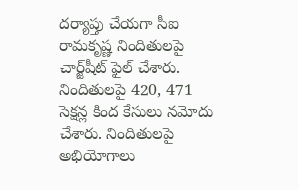దర్యాప్తు చేయగా సీఐ రామకృష్ణ నిందితులపై చార్జ్‌షీట్‌ ఫైల్‌ చేశారు. నిందితులపై 420, 471 సెక్షన్ల కింద కేసులు నమోదు చేశారు. నిందితులపై అభియోగాలు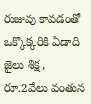రుజువు కావడంతో ఒక్కొక్కరికి ఏడాది జైలు శిక్ష, రూ.2వేలు వంతున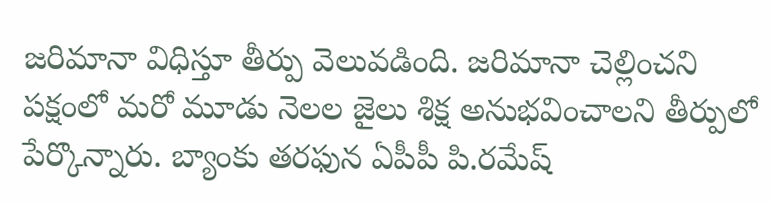జరిమానా విధిస్తూ తీర్పు వెలువడింది. జరిమానా చెల్లించని పక్షంలో మరో మూడు నెలల జైలు శిక్ష అనుభవించాలని తీర్పులో పేర్కొన్నారు. బ్యాంకు తరఫున ఏపీపీ పి.రమేష్‌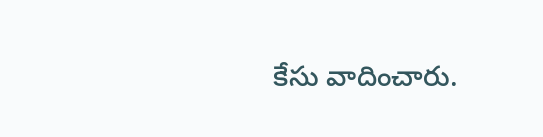కేసు వాదించారు.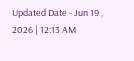Updated Date - Jun 19 , 2026 | 12:13 AM